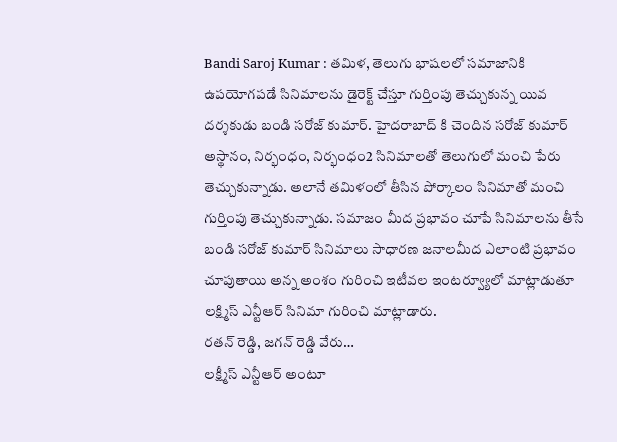Bandi Saroj Kumar : తమిళ, తెలుగు భాషలలో సమాజానికి ఉపయోగపడే సినిమాలను డైరెక్ట్ చేస్తూ గుర్తింపు తెచ్చుకున్న యివ దర్శకుడు బండి సరోజ్ కుమార్. హైదరాబాద్ కి చెందిన సరోజ్ కుమార్ అస్థానం, నిర్భంధం, నిర్భంధం2 సినిమాలతో తెలుగులో మంచి పేరు తెచ్చుకున్నాడు. అలానే తమిళంలో తీసిన పోర్కాలం సినిమాతో మంచి గుర్తింపు తెచ్చుకున్నాడు. సమాజం మీద ప్రభావం చూపే సినిమాలను తీసే బండి సరోజ్ కుమార్ సినిమాలు సాధారణ జనాలమీద ఎలాంటి ప్రభావం చూపుతాయి అన్న అంశం గురించి ఇటీవల ఇంటర్వ్యూలో మాట్లాడుతూ లక్ష్మిస్ ఎన్టీఆర్ సినిమా గురించి మాట్లాడారు.
రతన్ రెడ్డి, జగన్ రెడ్డి వేరు…
లక్ష్మీస్ ఎన్టీఆర్ అంటూ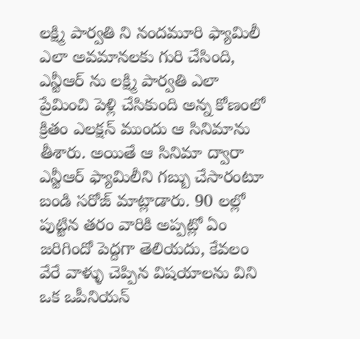లక్ష్మి పార్వతి ని నందమూరి ఫ్యామిలీ ఎలా అవమానలకు గురి చేసింది, ఎన్టీఆర్ ను లక్ష్మి పార్వతి ఎలా ప్రేమించి పెళ్లి చేసికుంది అన్న కోణంలో క్రితం ఎలక్షన్ ముందు ఆ సినిమాను తీశారు. అయితే ఆ సినిమా ద్వారా ఎన్టీఆర్ ఫ్యామిలీని గబ్బు చేసారంటూ బండి సరోజ్ మాట్లాడారు. 90 లల్లో పుట్టిన తరం వారికి అప్పట్లో ఏం జరిగిందో పెద్దగా తెలియదు, కేవలం వేరే వాళ్ళు చెప్పిన విషయాలను విని ఒక ఒపీనియన్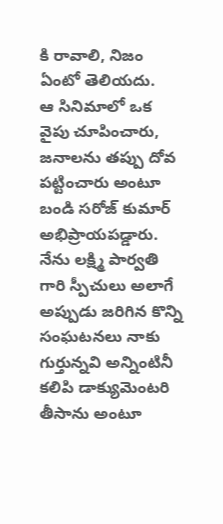కి రావాలి, నిజం ఏంటో తెలియదు.
ఆ సినిమాలో ఒక వైపు చూపించారు, జనాలను తప్పు దోవ పట్టించారు అంటూ బండి సరోజ్ కుమార్ అభిప్రాయపడ్డారు. నేను లక్ష్మి పార్వతి గారి స్పీచులు అలాగే అప్పుడు జరిగిన కొన్ని సంఘటనలు నాకు గుర్తున్నవి అన్నింటినీ కలిపి డాక్యుమెంటరి తీసాను అంటూ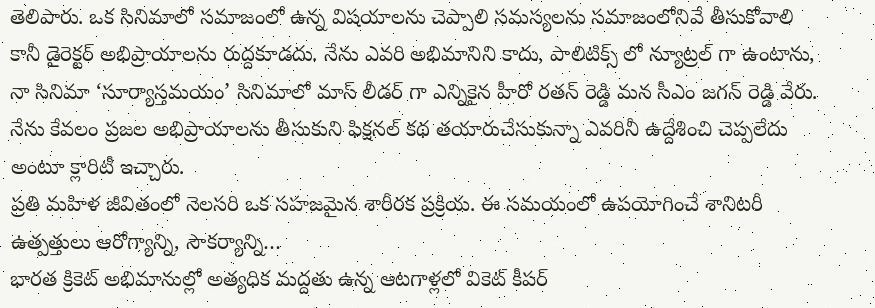తెలిపారు. ఒక సినిమాలో సమాజంలో ఉన్న విషయాలను చెప్పాలి సమస్యలను సమాజంలోనివే తీసుకోవాలి కానీ డైరెక్టర్ అభిప్రాయాలను రుద్దకూడదు. నేను ఎవరి అభిమానిని కాదు, పాలిటిక్స్ లో న్యూట్రల్ గా ఉంటాను, నా సినిమా ‘సూర్యాస్తమయం’ సినిమాలో మాస్ లీడర్ గా ఎన్నికైన హీరో రతన్ రెడ్డి మన సీఎం జగన్ రెడ్డి వేరు. నేను కేవలం ప్రజల అభిప్రాయాలను తీసుకుని ఫిక్షనల్ కథ తయారుచేసుకున్నా ఎవరినీ ఉద్దేశించి చెప్పలేదు అంటూ క్లారిటీ ఇచ్చారు.
ప్రతి మహిళ జీవితంలో నెలసరి ఒక సహజమైన శారీరక ప్రక్రియ. ఈ సమయంలో ఉపయోగించే శానిటరీ ఉత్పత్తులు ఆరోగ్యాన్ని, సౌకర్యాన్ని…
భారత క్రికెట్ అభిమానుల్లో అత్యధిక మద్దతు ఉన్న ఆటగాళ్లలో వికెట్ కీపర్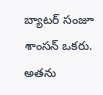బ్యాటర్ సంజూ శాంసన్ ఒకరు. అతను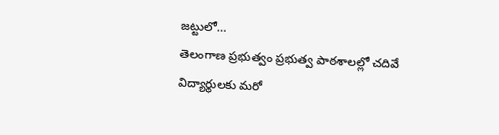జట్టులో…
తెలంగాణ ప్రభుత్వం ప్రభుత్వ పాఠశాలల్లో చదివే విద్యార్థులకు మరో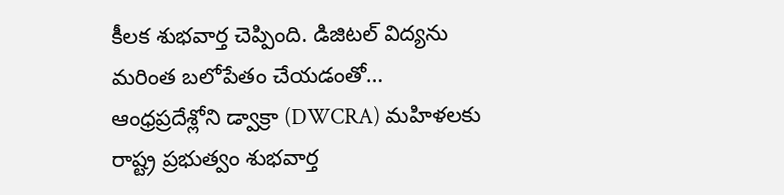కీలక శుభవార్త చెప్పింది. డిజిటల్ విద్యను మరింత బలోపేతం చేయడంతో…
ఆంధ్రప్రదేశ్లోని డ్వాక్రా (DWCRA) మహిళలకు రాష్ట్ర ప్రభుత్వం శుభవార్త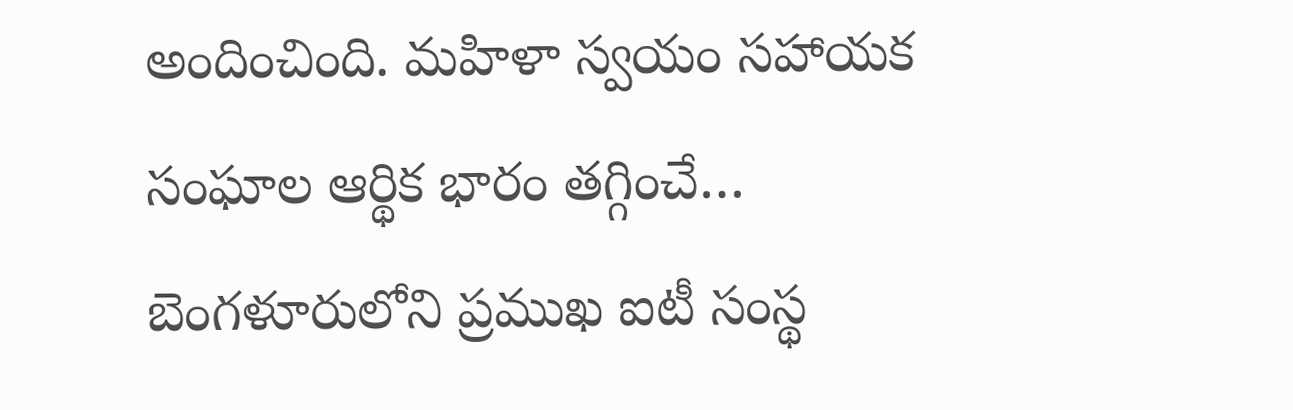అందించింది. మహిళా స్వయం సహాయక సంఘాల ఆర్థిక భారం తగ్గించే…
బెంగళూరులోని ప్రముఖ ఐటీ సంస్థ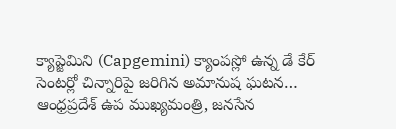క్యాప్జెమిని (Capgemini) క్యాంపస్లో ఉన్న డే కేర్ సెంటర్లో చిన్నారిపై జరిగిన అమానుష ఘటన…
ఆంధ్రప్రదేశ్ ఉప ముఖ్యమంత్రి, జనసేన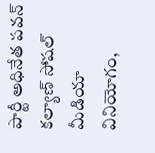పార్టీ అధినేత పవన్ కల్యాణ్ సోషల్ మీడియా వినియోగం,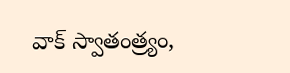వాక్ స్వాతంత్ర్యం,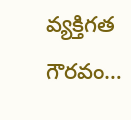వ్యక్తిగత గౌరవం…